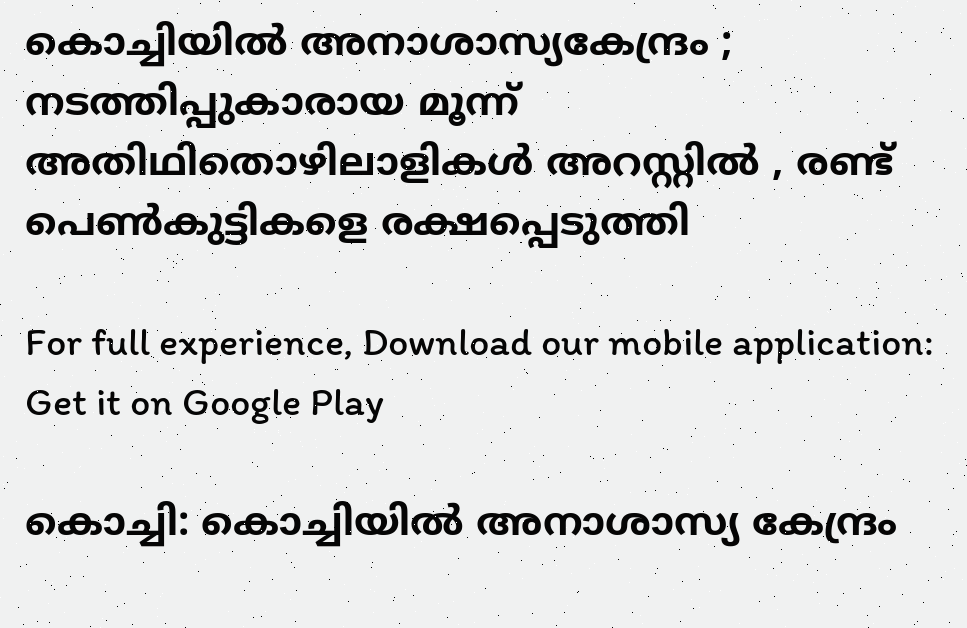കൊച്ചിയിൽ അനാശാസ്യകേന്ദ്രം ; നടത്തിപ്പുകാരായ മൂന്ന് അതിഥിതൊഴിലാളികള്‍ അറസ്റ്റില്‍ , രണ്ട് പെണ്‍കുട്ടികളെ രക്ഷപ്പെടുത്തി

For full experience, Download our mobile application:
Get it on Google Play

കൊച്ചി: കൊച്ചിയിൽ അനാശാസ്യ കേന്ദ്രം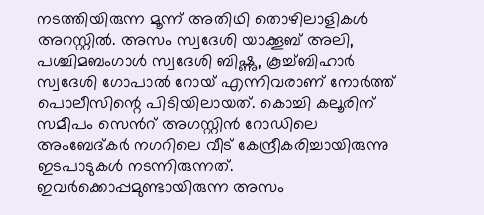നടത്തിയിരുന്ന മൂന്ന് അതിഥി തൊഴിലാളികള്‍ അറസ്റ്റില്‍. അസം സ്വദേശി യാക്കൂബ് അലി, പശ്ചിമബംഗാൾ സ്വദേശി ബിഷ്ണു, കൂച്ച്ബിഹാർ സ്വദേശി ഗോപാൽ റോയ് എന്നിവരാണ് നോർത്ത് പൊലീസിന്റെ പിടിയിലായത്. കൊച്ചി കലൂരിന് സമീപം സെന്‍റ് അഗസ്റ്റിൻ റോഡിലെ അംബേദ്കർ നഗറിലെ വീട് കേന്ദ്രീകരിച്ചായിരുന്നു ഇടപാടുകള്‍ നടന്നിരുന്നത്. ഇവർക്കൊപ്പമുണ്ടായിരുന്ന അസം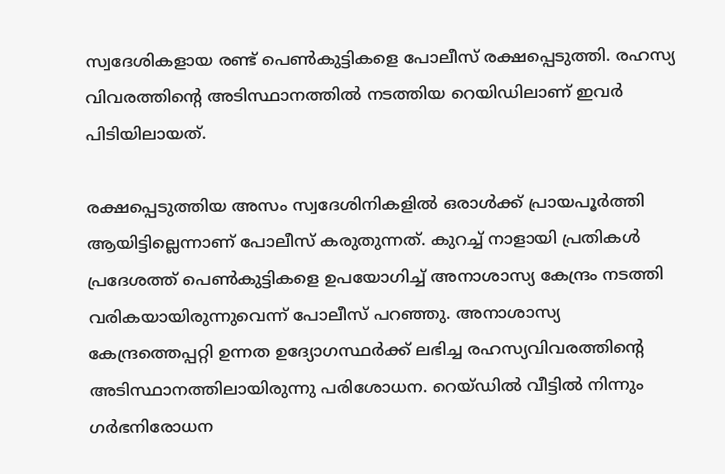സ്വദേശികളായ രണ്ട് പെൺകുട്ടികളെ പോലീസ് രക്ഷപ്പെടുത്തി. രഹസ്യ വിവരത്തിന്‍റെ അടിസ്ഥാനത്തിൽ നടത്തിയ റെയിഡിലാണ് ഇവർ പിടിയിലായത്.

രക്ഷപ്പെടുത്തിയ അസം സ്വദേശിനികളില്‍ ഒരാള്‍ക്ക് പ്രായപൂർത്തി ആയിട്ടില്ലെന്നാണ് പോലീസ് കരുതുന്നത്. കുറച്ച് നാളായി പ്രതികൾ പ്രദേശത്ത് പെണ്‍കുട്ടികളെ ഉപയോഗിച്ച് അനാശാസ്യ കേന്ദ്രം നടത്തി വരികയായിരുന്നുവെന്ന് പോലീസ് പറഞ്ഞു. അനാശാസ്യ കേന്ദ്രത്തെപ്പറ്റി ഉന്നത ഉദ്യോഗസ്ഥർക്ക് ലഭിച്ച രഹസ്യവിവരത്തിന്‍റെ അടിസ്ഥാനത്തിലായിരുന്നു പരിശോധന. റെയ്ഡിൽ വീട്ടിൽ നിന്നും ഗർഭനിരോധന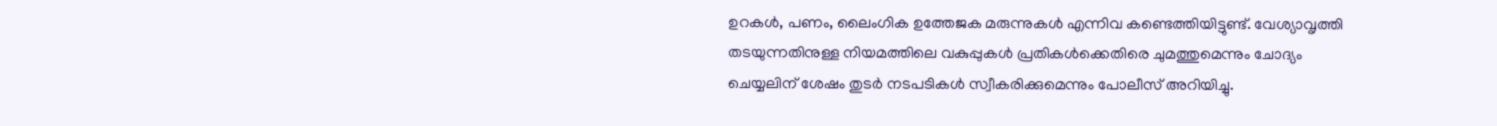ഉറകൾ, പണം, ലൈംഗിക ഉത്തേജക മരുന്നുകൾ എന്നിവ കണ്ടെത്തിയിട്ടുണ്ട്. വേശ്യാവൃത്തി തടയുന്നതിനുള്ള നിയമത്തിലെ വകുപ്പുകൾ പ്രതികൾക്കെതിരെ ചുമത്തുമെന്നും ചോദ്യം ചെയ്യലിന് ശേഷം തുടർ നടപടികള്‍ സ്വീകരിക്കുമെന്നും പോലീസ് അറിയിച്ചു.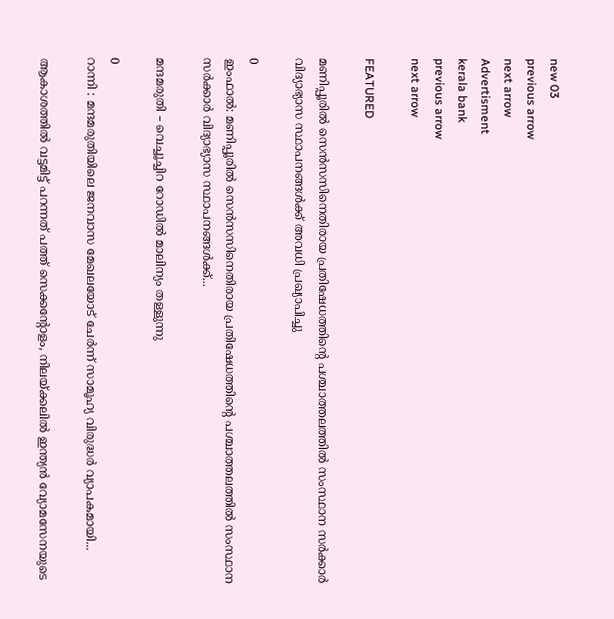new 03
previous arrow
next arrow
Advertisment
kerala bank
previous arrow
next arrow

FEATURED

മണിപ്പൂരിൽ സെൻസസിനെതിരായ പ്രതിഷേധത്തിന്റെ പശ്ചാത്തലത്തിൽ സംസ്ഥാന സർക്കാർ വിദ്യാഭ്യാസ സ്ഥാപനങ്ങൾക്ക് അവധി പ്രഖ്യാപിച്ചു

0
ഇംഫാൽ: മണിപ്പൂരിൽ സെൻസസിനെതിരായ പ്രതിഷേധത്തിന്റെ പശ്ചാത്തലത്തിൽ സംസ്ഥാന സർക്കാർ വിദ്യാഭ്യാസ സ്ഥാപനങ്ങൾക്ക്...

മന്ദമരുതി – വെച്ചൂച്ചിറ റോഡിൽ മാലിന്യം തള്ളുന്നു

0
റാന്നി : മന്ദമരുതിയിലെ ജനവാസ മേഖലയോട് ചേർന്ന് സാമൂഹ്യ വിരുദ്ധർ വ്യാപകമായി...

ആകാശത്തിൽ വട്ടമിട്ട് പറന്നത് പത്ത് സെക്കന്റോളം, നിലയ്ക്കലിൽ ഇന്ത്യൻ വ്യോമസേനയുടെ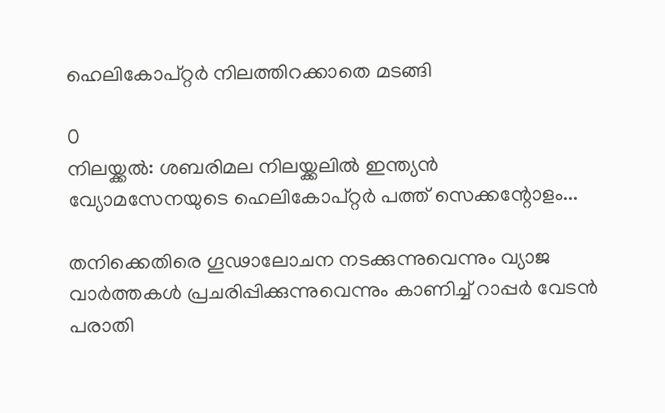ഹെലികോപ്റ്റർ നിലത്തിറക്കാതെ മടങ്ങി

0
നിലയ്ക്കൽ: ശബരിമല നിലയ്ക്കലിൽ ഇന്ത്യൻ വ്യോമസേനയുടെ ഹെലികോപ്റ്റർ പത്ത് സെക്കന്റോളം...

തനിക്കെതിരെ ഗൂഢാലോചന നടക്കുന്നുവെന്നും വ്യാജ വാർത്തകൾ പ്രചരിപ്പിക്കുന്നുവെന്നും കാണിച്ച് റാപ്പർ വേടൻ പരാതി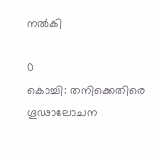നൽകി

0
കൊച്ചി: തനിക്കെതിരെ ഗൂഢാലോചന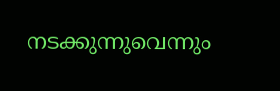നടക്കുന്നുവെന്നും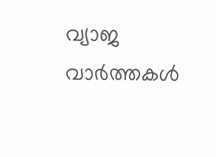വ്യാജ വാർത്തകൾ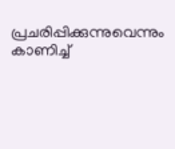പ്രചരിപ്പിക്കുന്നുവെന്നും കാണിച്ച്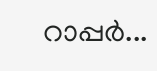റാപ്പർ...